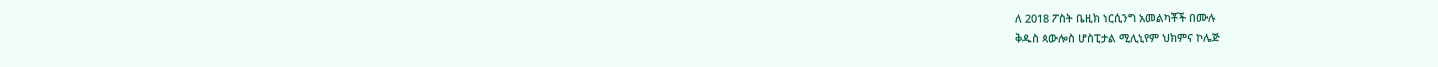ለ 2018 ፖስት ቤዚክ ነርሲንግ አመልካቾች በሙሉ
ቅዱስ ጳውሎስ ሆስፒታል ሚሊኒየም ህክምና ኮሌጅ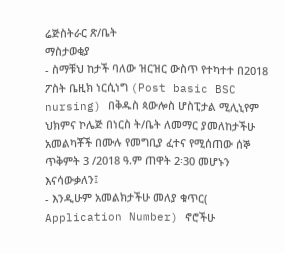ሬጅስትራር ጽ/ቤት
ማስታወቂያ
- ስማቹህ ከታች ባለው ዝርዝር ውስጥ የተካተተ በ2018 ፖስት ቤዚክ ነርሲነግ (Post basic BSC nursing) በቅዱስ ጳውሎስ ሆስፒታል ሚሊኒየም ህክምና ኮሌጅ በነርስ ት/ቤት ለመማር ያመለከታችሁ አመልካቾች በሙሉ የመግቢያ ፈተና የሚሰጠው ሰኞ ጥቅምት 3 /2018 ዓ.ም ጠዋት 2፡30 መሆኑን እናሳውቃለን፤
- እንዲሁም አመልክታችሁ መለያ ቁጥር( Application Number) ኖሮችሁ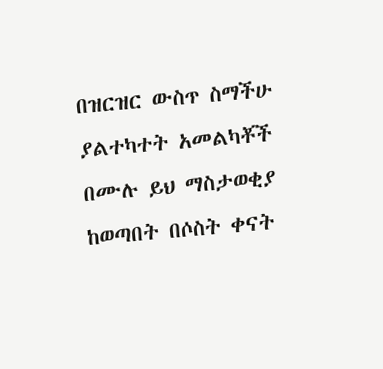በዝርዝር ውስጥ ስማችሁ ያልተካተት አመልካቾች በሙሉ ይህ ማስታወቂያ ከወጣበት በሶስት ቀናት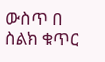ውስጥ በ ስልክ ቁጥር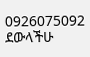0926075092 ደውላችሁ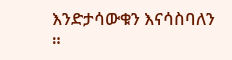እንድታሳውቁን እናሳስባለን ።